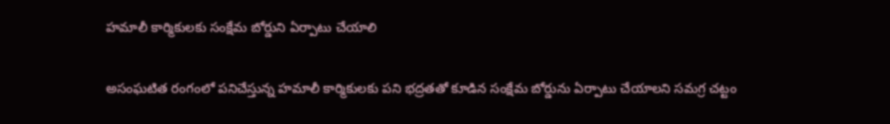హమాలీ కార్మికులకు సంక్షేమ బోర్డుని ఏర్పాటు చేయాలి

అసంఘటిత రంగంలో పనిచేస్తున్న హమాలీ కార్మికులకు పని భద్రతతో కూడిన సంక్షేమ బోర్డును ఏర్పాటు చేయాలని సమగ్ర చట్టం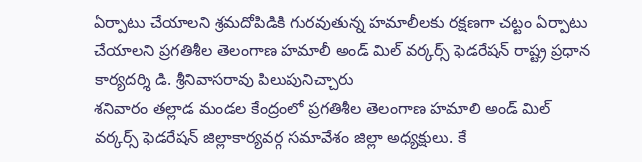ఏర్పాటు చేయాలని శ్రమదోపిడికి గురవుతున్న హమాలీలకు రక్షణగా చట్టం ఏర్పాటు చేయాలని ప్రగతిశీల తెలంగాణ హమాలీ అండ్ మిల్ వర్కర్స్ ఫెడరేషన్ రాష్ట్ర ప్రధాన కార్యదర్శి డి. శ్రీనివాసరావు పిలుపునిచ్చారు
శనివారం తల్లాడ మండల కేంద్రంలో ప్రగతిశీల తెలంగాణ హమాలి అండ్ మిల్ వర్కర్స్ ఫెడరేషన్ జిల్లాకార్యవర్గ సమావేశం జిల్లా అధ్యక్షులు. కే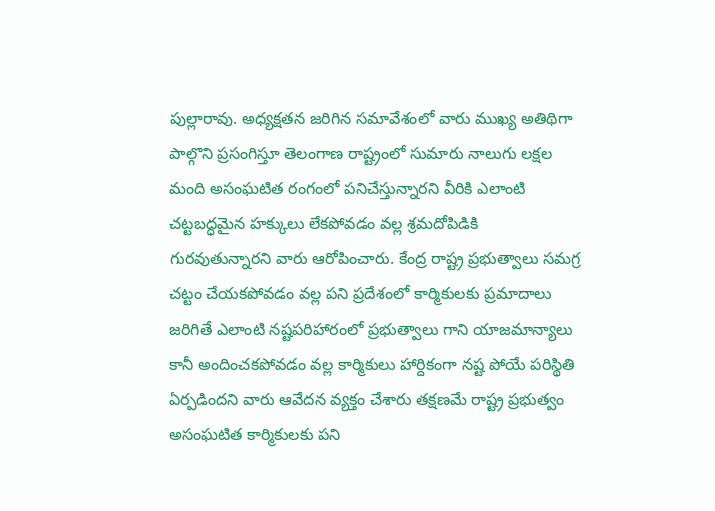పుల్లారావు. అధ్యక్షతన జరిగిన సమావేశంలో వారు ముఖ్య అతిథిగా పాల్గొని ప్రసంగిస్తూ తెలంగాణ రాష్ట్రంలో సుమారు నాలుగు లక్షల మంది అసంఘటిత రంగంలో పనిచేస్తున్నారని వీరికి ఎలాంటి చట్టబద్ధమైన హక్కులు లేకపోవడం వల్ల శ్రమదోపిడికి గురవుతున్నారని వారు ఆరోపించారు. కేంద్ర రాష్ట్ర ప్రభుత్వాలు సమగ్ర చట్టం చేయకపోవడం వల్ల పని ప్రదేశంలో కార్మికులకు ప్రమాదాలు జరిగితే ఎలాంటి నష్టపరిహారంలో ప్రభుత్వాలు గాని యాజమాన్యాలు కానీ అందించకపోవడం వల్ల కార్మికులు హార్దికంగా నష్ట పోయే పరిస్థితి ఏర్పడిందని వారు ఆవేదన వ్యక్తం చేశారు తక్షణమే రాష్ట్ర ప్రభుత్వం అసంఘటిత కార్మికులకు పని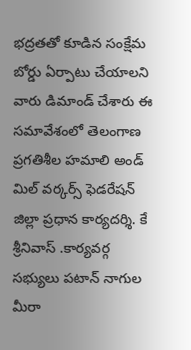భద్రతతో కూడిన సంక్షేమ బోర్డు ఏర్పాటు చేయాలని వారు డిమాండ్ చేశారు ఈ సమావేశంలో తెలంగాణ ప్రగతిశీల హమాలి అండ్ మిల్ వర్కర్స్ ఫెడరేషన్ జిల్లా ప్రధాన కార్యదర్శి. కే శ్రీనివాస్ .కార్యవర్గ సభ్యులు పటాన్ నాగుల మీరా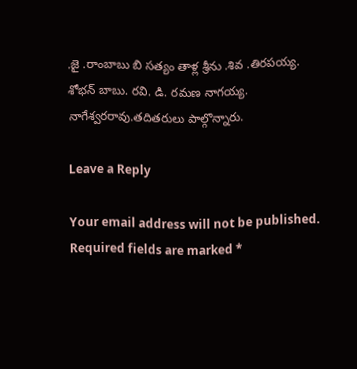.జై .రాంబాబు బి సత్యం తాళ్ల శ్రీను .శివ .తిరపయ్య. శోభన్ బాబు. రవి. డి. రమణ నాగయ్య. నాగేశ్వరరావు.తదితరులు పాల్గొన్నారు.

Leave a Reply

Your email address will not be published. Required fields are marked *